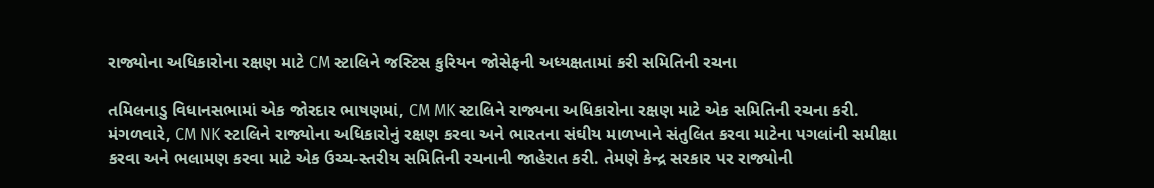રાજ્યોના અધિકારોના રક્ષણ માટે CM સ્ટાલિને જસ્ટિસ કુરિયન જોસેફની અધ્યક્ષતામાં કરી સમિતિની રચના

તમિલનાડુ વિધાનસભામાં એક જોરદાર ભાષણમાં, CM MK સ્ટાલિને રાજ્યના અધિકારોના રક્ષણ માટે એક સમિતિની રચના કરી. મંગળવારે, CM NK સ્ટાલિને રાજ્યોના અધિકારોનું રક્ષણ કરવા અને ભારતના સંઘીય માળખાને સંતુલિત કરવા માટેના પગલાંની સમીક્ષા કરવા અને ભલામણ કરવા માટે એક ઉચ્ચ-સ્તરીય સમિતિની રચનાની જાહેરાત કરી. તેમણે કેન્દ્ર સરકાર પર રાજ્યોની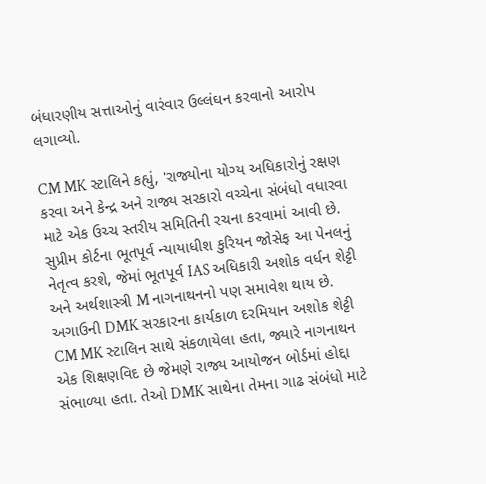બંધારણીય સત્તાઓનું વારંવાર ઉલ્લંઘન કરવાનો આરોપ લગાવ્યો.

CM MK સ્ટાલિને કહ્યું, 'રાજ્યોના યોગ્ય અધિકારોનું રક્ષણ કરવા અને કેન્દ્ર અને રાજ્ય સરકારો વચ્ચેના સંબંધો વધારવા માટે એક ઉચ્ચ સ્તરીય સમિતિની રચના કરવામાં આવી છે. સુપ્રીમ કોર્ટના ભૂતપૂર્વ ન્યાયાધીશ કુરિયન જોસેફ આ પેનલનું નેતૃત્વ કરશે, જેમાં ભૂતપૂર્વ IAS અધિકારી અશોક વર્ધન શેટ્ટી અને અર્થશાસ્ત્રી M નાગનાથનનો પણ સમાવેશ થાય છે. અગાઉની DMK સરકારના કાર્યકાળ દરમિયાન અશોક શેટ્ટી CM MK સ્ટાલિન સાથે સંકળાયેલા હતા, જ્યારે નાગનાથન એક શિક્ષણવિદ છે જેમણે રાજ્ય આયોજન બોર્ડમાં હોદ્દા સંભાળ્યા હતા. તેઓ DMK સાથેના તેમના ગાઢ સંબંધો માટે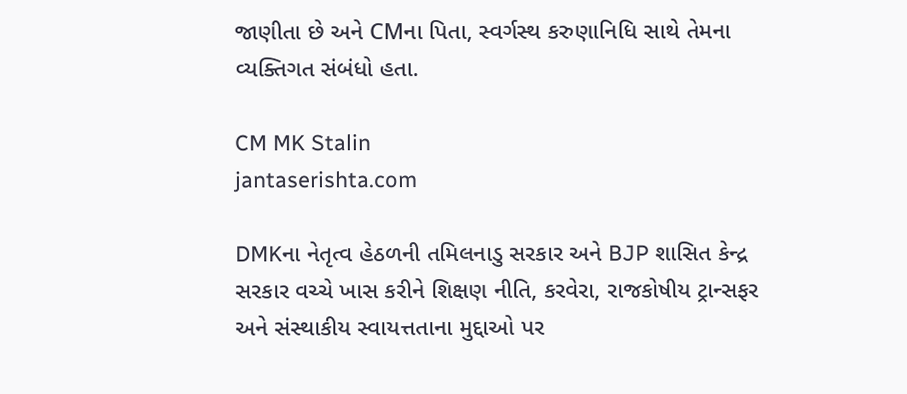જાણીતા છે અને CMના પિતા, સ્વર્ગસ્થ કરુણાનિધિ સાથે તેમના વ્યક્તિગત સંબંધો હતા.

CM MK Stalin
jantaserishta.com

DMKના નેતૃત્વ હેઠળની તમિલનાડુ સરકાર અને BJP શાસિત કેન્દ્ર સરકાર વચ્ચે ખાસ કરીને શિક્ષણ નીતિ, કરવેરા, રાજકોષીય ટ્રાન્સફર અને સંસ્થાકીય સ્વાયત્તતાના મુદ્દાઓ પર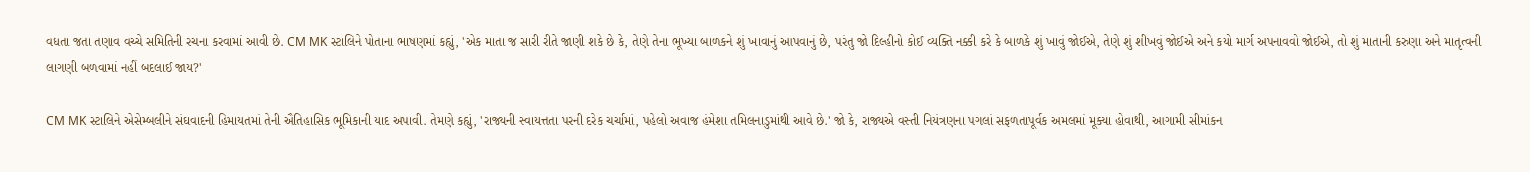વધતા જતા તણાવ વચ્ચે સમિતિની રચના કરવામાં આવી છે. CM MK સ્ટાલિને પોતાના ભાષણમાં કહ્યું, 'એક માતા જ સારી રીતે જાણી શકે છે કે, તેણે તેના ભૂખ્યા બાળકને શું ખાવાનું આપવાનું છે, પરંતુ જો દિલ્હીનો કોઈ વ્યક્તિ નક્કી કરે કે બાળકે શું ખાવું જોઈએ, તેણે શું શીખવું જોઈએ અને કયો માર્ગ અપનાવવો જોઈએ, તો શું માતાની કરુણા અને માતૃત્વની લાગણી બળવામાં નહીં બદલાઈ જાય?'

CM MK સ્ટાલિને એસેમ્બલીને સંઘવાદની હિમાયતમાં તેની ઐતિહાસિક ભૂમિકાની યાદ અપાવી. તેમણે કહ્યું, 'રાજ્યની સ્વાયત્તતા પરની દરેક ચર્ચામાં, પહેલો અવાજ હંમેશા તમિલનાડુમાંથી આવે છે.' જો કે, રાજ્યએ વસ્તી નિયંત્રણના પગલાં સફળતાપૂર્વક અમલમાં મૂક્યા હોવાથી, આગામી સીમાંકન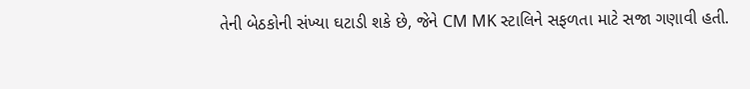તેની બેઠકોની સંખ્યા ઘટાડી શકે છે, જેને CM MK સ્ટાલિને સફળતા માટે સજા ગણાવી હતી.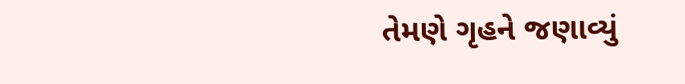તેમણે ગૃહને જણાવ્યું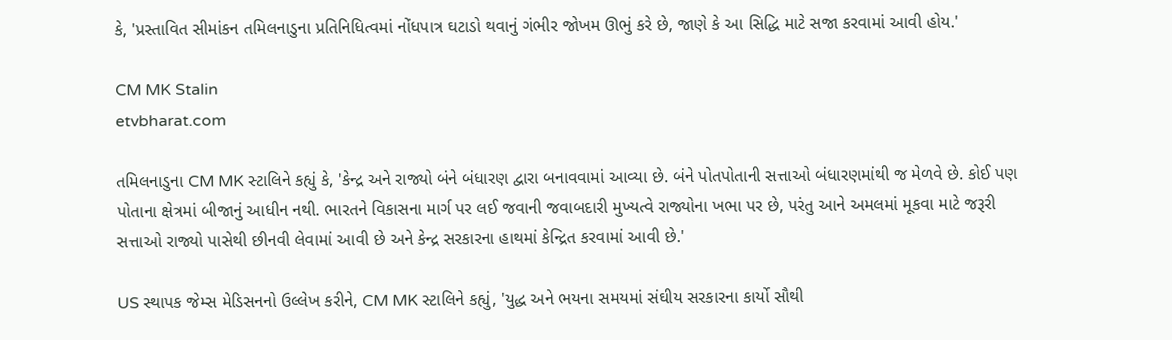કે, 'પ્રસ્તાવિત સીમાંકન તમિલનાડુના પ્રતિનિધિત્વમાં નોંધપાત્ર ઘટાડો થવાનું ગંભીર જોખમ ઊભું કરે છે, જાણે કે આ સિદ્ધિ માટે સજા કરવામાં આવી હોય.'

CM MK Stalin
etvbharat.com

તમિલનાડુના CM MK સ્ટાલિને કહ્યું કે, 'કેન્દ્ર અને રાજ્યો બંને બંધારણ દ્વારા બનાવવામાં આવ્યા છે. બંને પોતપોતાની સત્તાઓ બંધારણમાંથી જ મેળવે છે. કોઈ પણ પોતાના ક્ષેત્રમાં બીજાનું આધીન નથી. ભારતને વિકાસના માર્ગ પર લઈ જવાની જવાબદારી મુખ્યત્વે રાજ્યોના ખભા પર છે, પરંતુ આને અમલમાં મૂકવા માટે જરૂરી સત્તાઓ રાજ્યો પાસેથી છીનવી લેવામાં આવી છે અને કેન્દ્ર સરકારના હાથમાં કેન્દ્રિત કરવામાં આવી છે.'

US સ્થાપક જેમ્સ મેડિસનનો ઉલ્લેખ કરીને, CM MK સ્ટાલિને કહ્યું, 'યુદ્ધ અને ભયના સમયમાં સંઘીય સરકારના કાર્યો સૌથી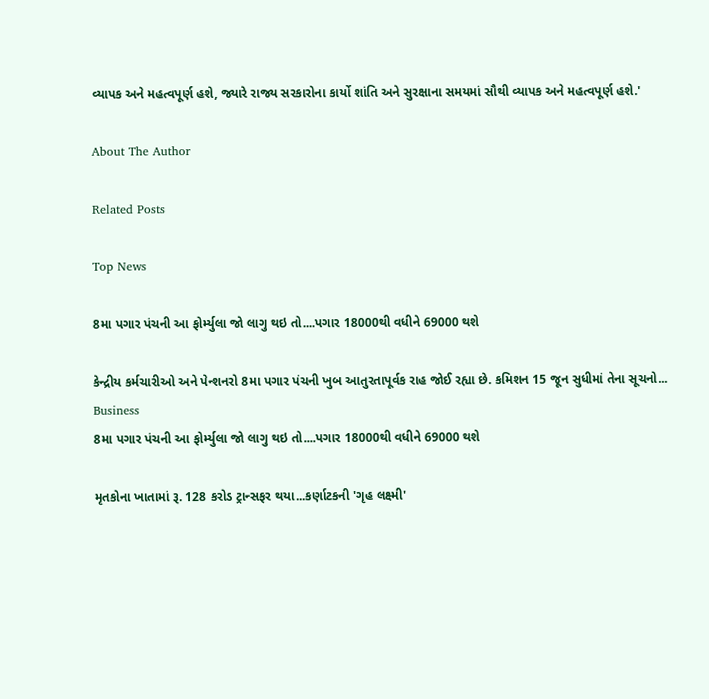વ્યાપક અને મહત્વપૂર્ણ હશે, જ્યારે રાજ્ય સરકારોના કાર્યો શાંતિ અને સુરક્ષાના સમયમાં સૌથી વ્યાપક અને મહત્વપૂર્ણ હશે.'

About The Author

Related Posts

Top News

8મા પગાર પંચની આ ફોર્મ્યુલા જો લાગુ થઇ તો....પગાર 18000થી વધીને 69000 થશે

કેન્દ્રીય કર્મચારીઓ અને પેન્શનરો 8મા પગાર પંચની ખુબ આતુરતાપૂર્વક રાહ જોઈ રહ્યા છે. કમિશન 15 જૂન સુધીમાં તેના સૂચનો...
Business
8મા પગાર પંચની આ ફોર્મ્યુલા જો લાગુ થઇ તો....પગાર 18000થી વધીને 69000 થશે

મૃતકોના ખાતામાં રૂ. 128 કરોડ ટ્રાન્સફર થયા...કર્ણાટકની 'ગૃહ લક્ષ્મી'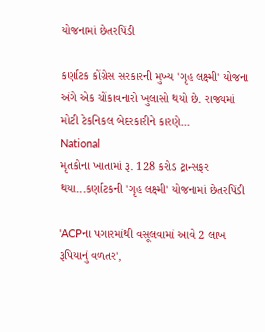યોજનામાં છેતરપિંડી

કર્ણાટક કોંગ્રેસ સરકારની મુખ્ય 'ગૃહ લક્ષ્મી' યોજના અંગે એક ચોંકાવનારો ખુલાસો થયો છે. રાજ્યમાં મોટી ટેકનિકલ બેદરકારીને કારણે...
National
મૃતકોના ખાતામાં રૂ. 128 કરોડ ટ્રાન્સફર થયા...કર્ણાટકની 'ગૃહ લક્ષ્મી' યોજનામાં છેતરપિંડી

'ACPના પગારમાંથી વસૂલવામાં આવે 2 લાખ રૂપિયાનું વળતર',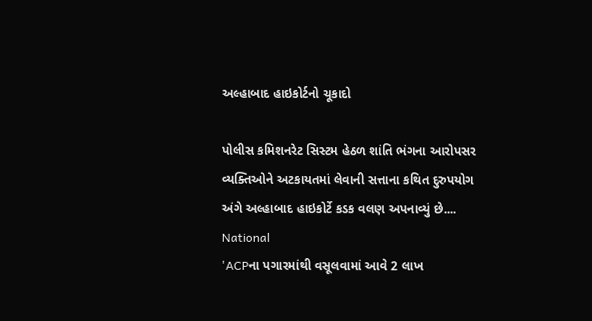અલ્હાબાદ હાઇકોર્ટનો ચૂકાદો

પોલીસ કમિશનરેટ સિસ્ટમ હેઠળ શાંતિ ભંગના આરોપસર વ્યક્તિઓને અટકાયતમાં લેવાની સત્તાના કથિત દુરુપયોગ અંગે અલ્હાબાદ હાઇકોર્ટે કડક વલણ અપનાવ્યું છે....
National
'ACPના પગારમાંથી વસૂલવામાં આવે 2 લાખ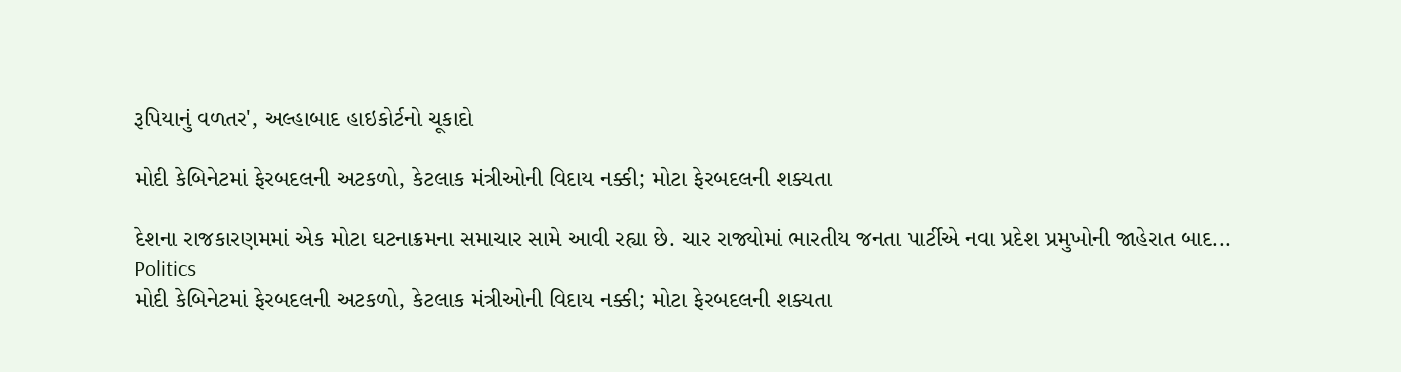રૂપિયાનું વળતર', અલ્હાબાદ હાઇકોર્ટનો ચૂકાદો

મોદી કેબિનેટમાં ફેરબદલની અટકળો, કેટલાક મંત્રીઓની વિદાય નક્કી; મોટા ફેરબદલની શક્યતા

દેશના રાજકારણમમાં એક મોટા ઘટનાક્રમના સમાચાર સામે આવી રહ્યા છે. ચાર રાજ્યોમાં ભારતીય જનતા પાર્ટીએ નવા પ્રદેશ પ્રમુખોની જાહેરાત બાદ...
Politics
મોદી કેબિનેટમાં ફેરબદલની અટકળો, કેટલાક મંત્રીઓની વિદાય નક્કી; મોટા ફેરબદલની શક્યતા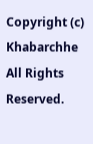Copyright (c) Khabarchhe All Rights Reserved.